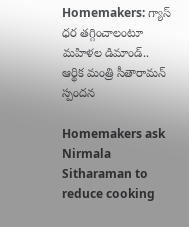Homemakers: గ్యాస్ ధర తగ్గించాలంటూ మహిళల డిమాండ్.. ఆర్థిక మంత్రి సీతారామన్ స్పందన

Homemakers ask Nirmala Sitharaman to reduce cooking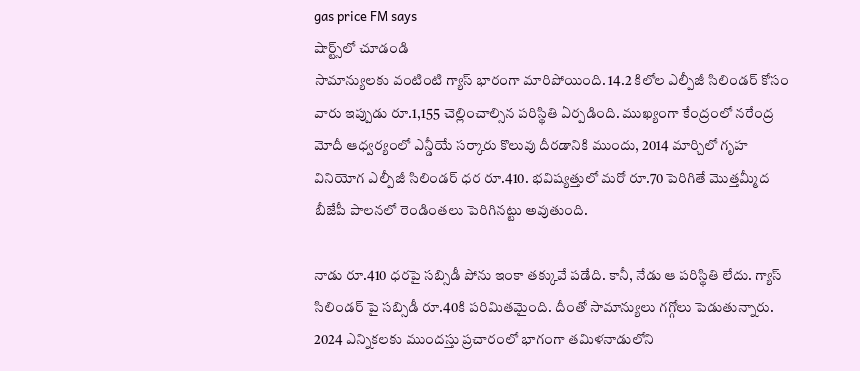gas price FM says
షార్ట్స్‌లో చూడండి
సామాన్యులకు వంటింటి గ్యాస్ భారంగా మారిపోయింది. 14.2 కిలోల ఎల్పీజీ సిలిండర్ కోసం వారు ఇప్పుడు రూ.1,155 చెల్లించాల్సిన పరిస్థితి ఏర్పడింది. ముఖ్యంగా కేంద్రంలో నరేంద్ర మోదీ ఆధ్వర్యంలో ఎన్డీయే సర్కారు కొలువు దీరడానికి ముందు, 2014 మార్చిలో గృహ వినియోగ ఎల్పీజీ సిలిండర్ ధర రూ.410. భవిష్యత్తులో మరో రూ.70 పెరిగితే మొత్తమ్మీద బీజేపీ పాలనలో రెండింతలు పెరిగినట్టు అవుతుంది.

నాడు రూ.410 ధరపై సబ్సిడీ పోను ఇంకా తక్కువే పడేది. కానీ, నేడు ఆ పరిస్థితి లేదు. గ్యాస్ సిలిండర్ పై సబ్సిడీ రూ.40కి పరిమితమైంది. దీంతో సామాన్యులు గగ్గోలు పెడుతున్నారు. 2024 ఎన్నికలకు ముందస్తు ప్రచారంలో భాగంగా తమిళనాడులోని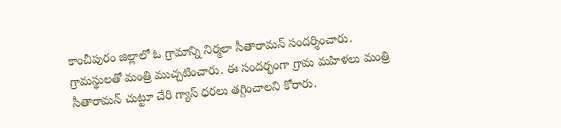కాంచీపురం జిల్లాలో ఓ గ్రామాన్ని నిర్మలా సీతారామన్ సందర్శించారు. గ్రామస్థులతో మంత్రి ముచ్చటించారు. ఈ సందర్భంగా గ్రామ మహిళలు మంత్రి సీతారామన్ చుట్టూ చేరి గ్యాస్ ధరలు తగ్గించాలని కోరారు.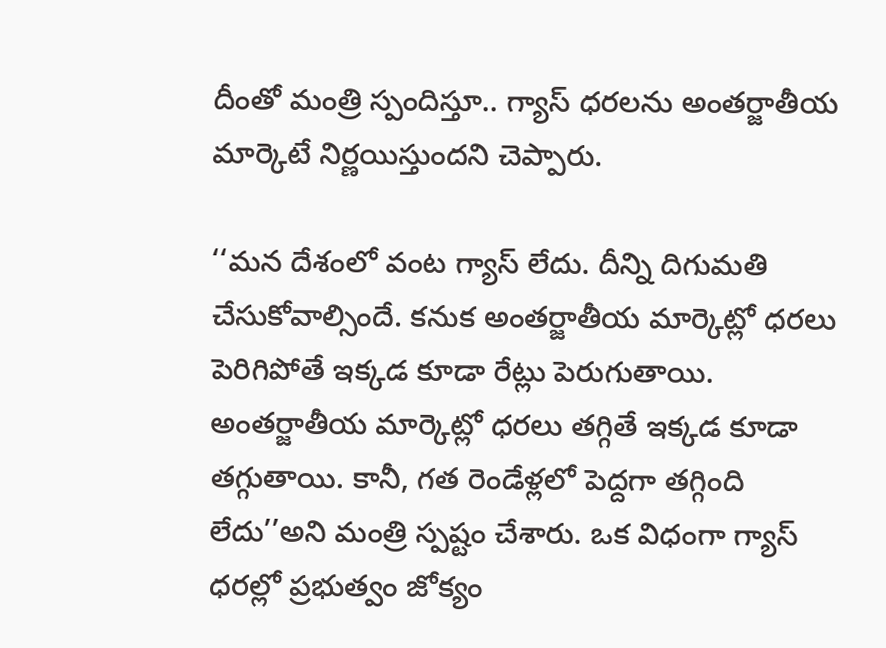దీంతో మంత్రి స్పందిస్తూ.. గ్యాస్ ధరలను అంతర్జాతీయ మార్కెటే నిర్ణయిస్తుందని చెప్పారు.

‘‘మన దేశంలో వంట గ్యాస్ లేదు. దీన్ని దిగుమతి చేసుకోవాల్సిందే. కనుక అంతర్జాతీయ మార్కెట్లో ధరలు పెరిగిపోతే ఇక్కడ కూడా రేట్లు పెరుగుతాయి. అంతర్జాతీయ మార్కెట్లో ధరలు తగ్గితే ఇక్కడ కూడా తగ్గుతాయి. కానీ, గత రెండేళ్లలో పెద్దగా తగ్గింది లేదు’’అని మంత్రి స్పష్టం చేశారు. ఒక విధంగా గ్యాస్ ధరల్లో ప్రభుత్వం జోక్యం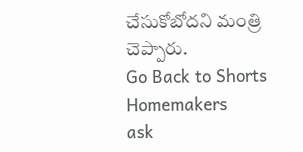చేసుకోబోదని మంత్రి చెప్పారు.
Go Back to Shorts
Homemakers
ask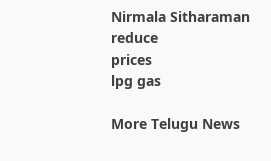Nirmala Sitharaman
reduce
prices
lpg gas

More Telugu News